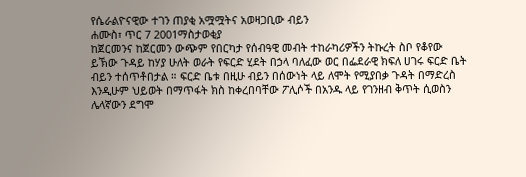የሴራልዮናዊው ተገን ጠያቂ አሟሟትና አወዛጋቢው ብይን
ሐሙስ፣ ጥር 7 2001ማስታወቂያ
ከጀርመንና ከጀርመን ውጭም የበርካታ የሰብዓዊ መብት ተከራካሪዎችን ትኩረት ስቦ የቆየው ይኽው ጉዳይ ከሃያ ሁለት ወራት የፍርድ ሂደት በኃላ ባለፈው ወር በፌደራዊ ክፍለ ሀገሩ ፍርድ ቤት ብይን ተሰጥቶበታል ። ፍርድ ቤቱ በዚሁ ብይን በሰውነት ላይ ለሞት የሚያበቃ ጉዳት በማድረስ እንዲሁም ህይወት በማጥፋት ክስ ከቀረበባቸው ፖሊሶች በአንዱ ላይ የገንዘብ ቅጥት ሲወስን ሌላኛውን ደግሞ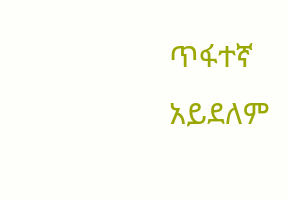ጥፋተኛ አይደለም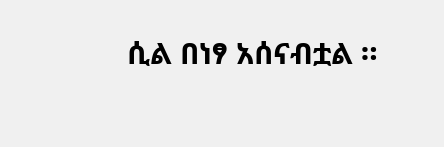ሲል በነፃ አሰናብቷል ።